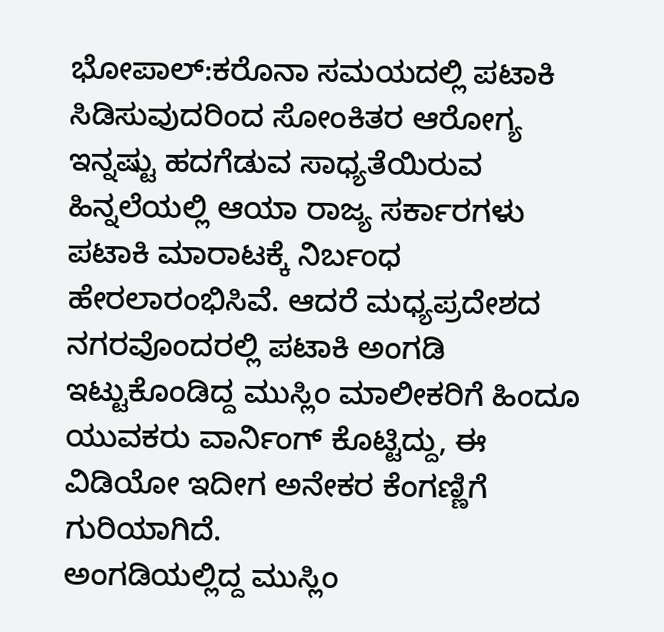ಭೋಪಾಲ್:ಕರೊನಾ ಸಮಯದಲ್ಲಿ ಪಟಾಕಿ ಸಿಡಿಸುವುದರಿಂದ ಸೋಂಕಿತರ ಆರೋಗ್ಯ ಇನ್ನಷ್ಟು ಹದಗೆಡುವ ಸಾಧ್ಯತೆಯಿರುವ ಹಿನ್ನಲೆಯಲ್ಲಿ ಆಯಾ ರಾಜ್ಯ ಸರ್ಕಾರಗಳು ಪಟಾಕಿ ಮಾರಾಟಕ್ಕೆ ನಿರ್ಬಂಧ ಹೇರಲಾರಂಭಿಸಿವೆ. ಆದರೆ ಮಧ್ಯಪ್ರದೇಶದ ನಗರವೊಂದರಲ್ಲಿ ಪಟಾಕಿ ಅಂಗಡಿ ಇಟ್ಟುಕೊಂಡಿದ್ದ ಮುಸ್ಲಿಂ ಮಾಲೀಕರಿಗೆ ಹಿಂದೂ ಯುವಕರು ವಾರ್ನಿಂಗ್ ಕೊಟ್ಟಿದ್ದು, ಈ ವಿಡಿಯೋ ಇದೀಗ ಅನೇಕರ ಕೆಂಗಣ್ಣಿಗೆ ಗುರಿಯಾಗಿದೆ.
ಅಂಗಡಿಯಲ್ಲಿದ್ದ ಮುಸ್ಲಿಂ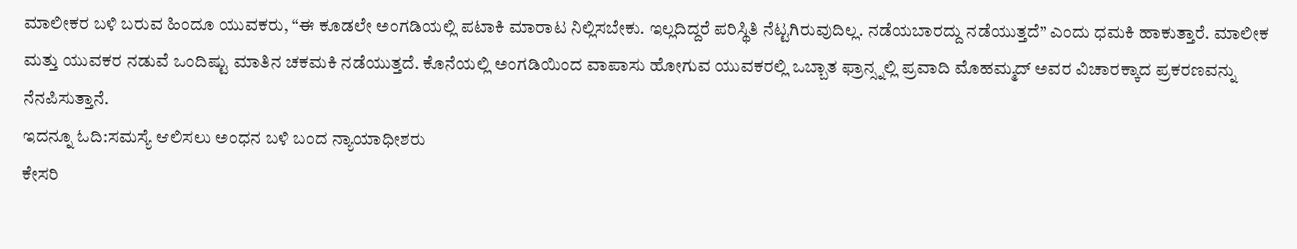ಮಾಲೀಕರ ಬಳಿ ಬರುವ ಹಿಂದೂ ಯುವಕರು, “ಈ ಕೂಡಲೇ ಅಂಗಡಿಯಲ್ಲಿ ಪಟಾಕಿ ಮಾರಾಟ ನಿಲ್ಲಿಸಬೇಕು. ಇಲ್ಲದಿದ್ದರೆ ಪರಿಸ್ಥಿತಿ ನೆಟ್ಟಗಿರುವುದಿಲ್ಲ. ನಡೆಯಬಾರದ್ದು ನಡೆಯುತ್ತದೆ” ಎಂದು ಧಮಕಿ ಹಾಕುತ್ತಾರೆ. ಮಾಲೀಕ ಮತ್ತು ಯುವಕರ ನಡುವೆ ಒಂದಿಷ್ಟು ಮಾತಿನ ಚಕಮಕಿ ನಡೆಯುತ್ತದೆ. ಕೊನೆಯಲ್ಲಿ ಅಂಗಡಿಯಿಂದ ವಾಪಾಸು ಹೋಗುವ ಯುವಕರಲ್ಲಿ ಒಬ್ಬಾತ ಫ್ರಾನ್ಸ್ನಲ್ಲಿ ಪ್ರವಾದಿ ಮೊಹಮ್ಮದ್ ಅವರ ವಿಚಾರಕ್ಕಾದ ಪ್ರಕರಣವನ್ನು ನೆನಪಿಸುತ್ತಾನೆ.
ಇದನ್ನೂ ಓದಿ:ಸಮಸ್ಯೆ ಆಲಿಸಲು ಅಂಧನ ಬಳಿ ಬಂದ ನ್ಯಾಯಾಧೀಶರು
ಕೇಸರಿ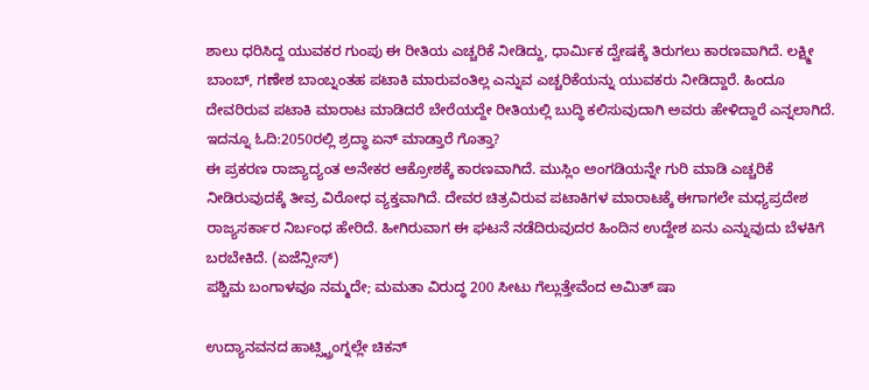ಶಾಲು ಧರಿಸಿದ್ದ ಯುವಕರ ಗುಂಪು ಈ ರೀತಿಯ ಎಚ್ಚರಿಕೆ ನೀಡಿದ್ದು, ಧಾರ್ಮಿಕ ದ್ವೇಷಕ್ಕೆ ತಿರುಗಲು ಕಾರಣವಾಗಿದೆ. ಲಕ್ಷ್ಮೀ ಬಾಂಬ್, ಗಣೇಶ ಬಾಂಬ್ನಂತಹ ಪಟಾಕಿ ಮಾರುವಂತಿಲ್ಲ ಎನ್ನುವ ಎಚ್ಚರಿಕೆಯನ್ನು ಯುವಕರು ನೀಡಿದ್ದಾರೆ. ಹಿಂದೂ ದೇವರಿರುವ ಪಟಾಕಿ ಮಾರಾಟ ಮಾಡಿದರೆ ಬೇರೆಯದ್ದೇ ರೀತಿಯಲ್ಲಿ ಬುದ್ಧಿ ಕಲಿಸುವುದಾಗಿ ಅವರು ಹೇಳಿದ್ದಾರೆ ಎನ್ನಲಾಗಿದೆ.
ಇದನ್ನೂ ಓದಿ:2050ರಲ್ಲಿ ಶ್ರದ್ಧಾ ಏನ್ ಮಾಡ್ತಾರೆ ಗೊತ್ತಾ?
ಈ ಪ್ರಕರಣ ರಾಜ್ಯಾದ್ಯಂತ ಅನೇಕರ ಆಕ್ರೋಶಕ್ಕೆ ಕಾರಣವಾಗಿದೆ. ಮುಸ್ಲಿಂ ಅಂಗಡಿಯನ್ನೇ ಗುರಿ ಮಾಡಿ ಎಚ್ಚರಿಕೆ ನೀಡಿರುವುದಕ್ಕೆ ತೀವ್ರ ವಿರೋಧ ವ್ಯಕ್ತವಾಗಿದೆ. ದೇವರ ಚಿತ್ರವಿರುವ ಪಟಾಕಿಗಳ ಮಾರಾಟಕ್ಕೆ ಈಗಾಗಲೇ ಮಧ್ಯಪ್ರದೇಶ ರಾಜ್ಯಸರ್ಕಾರ ನಿರ್ಬಂಧ ಹೇರಿದೆ. ಹೀಗಿರುವಾಗ ಈ ಘಟನೆ ನಡೆದಿರುವುದರ ಹಿಂದಿನ ಉದ್ದೇಶ ಏನು ಎನ್ನುವುದು ಬೆಳಕಿಗೆ ಬರಬೇಕಿದೆ. (ಏಜೆನ್ಸೀಸ್)
ಪಶ್ಚಿಮ ಬಂಗಾಳವೂ ನಮ್ಮದೇ; ಮಮತಾ ವಿರುದ್ಧ 200 ಸೀಟು ಗೆಲ್ಲುತ್ತೇವೆಂದ ಅಮಿತ್ ಷಾ

ಉದ್ಯಾನವನದ ಹಾಟ್ಸ್ಟ್ರಿಂಗ್ನಲ್ಲೇ ಚಿಕನ್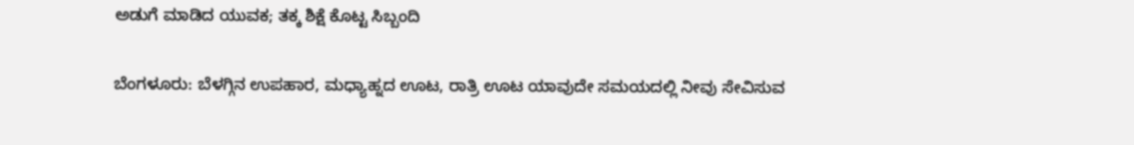ಅಡುಗೆ ಮಾಡಿದ ಯುವಕ; ತಕ್ಕ ಶಿಕ್ಷೆ ಕೊಟ್ಟ ಸಿಬ್ಬಂದಿ

ಬೆಂಗಳೂರು: ಬೆಳಗ್ಗಿನ ಉಪಹಾರ, ಮಧ್ಯಾಹ್ನದ ಊಟ, ರಾತ್ರಿ ಊಟ ಯಾವುದೇ ಸಮಯದಲ್ಲಿ ನೀವು ಸೇವಿಸುವ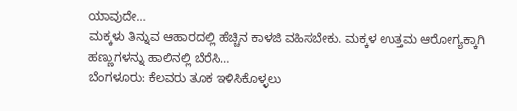ಯಾವುದೇ…
ಮಕ್ಕಳು ತಿನ್ನುವ ಆಹಾರದಲ್ಲಿ ಹೆಚ್ಚಿನ ಕಾಳಜಿ ವಹಿಸಬೇಕು. ಮಕ್ಕಳ ಉತ್ತಮ ಆರೋಗ್ಯಕ್ಕಾಗಿ ಹಣ್ಣುಗಳನ್ನು ಹಾಲಿನಲ್ಲಿ ಬೆರೆಸಿ…
ಬೆಂಗಳೂರು: ಕೆಲವರು ತೂಕ ಇಳಿಸಿಕೊಳ್ಳಲು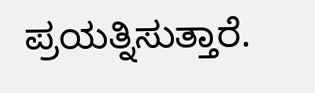ಪ್ರಯತ್ನಿಸುತ್ತಾರೆ.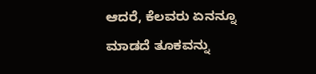ಆದರೆ, ಕೆಲವರು ಏನನ್ನೂ ಮಾಡದೆ ತೂಕವನ್ನು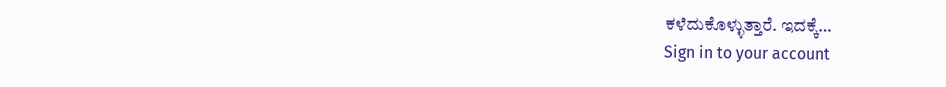ಕಳೆದುಕೊಳ್ಳುತ್ತಾರೆ. ಇದಕ್ಕೆ…
Sign in to your account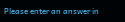Please enter an answer in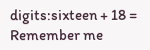digits:sixteen + 18 =
Remember me